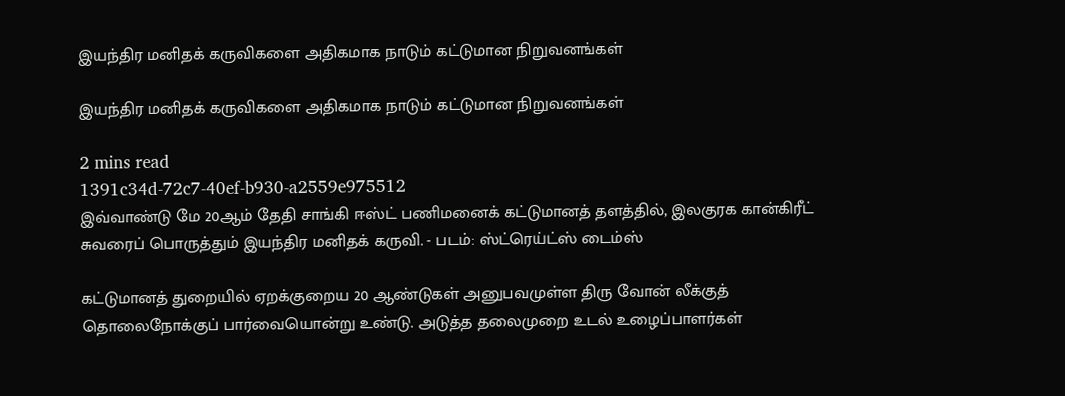இயந்திர மனிதக் கருவிகளை அதிகமாக நாடும் கட்டுமான நிறுவனங்கள்

இயந்திர மனிதக் கருவிகளை அதிகமாக நாடும் கட்டுமான நிறுவனங்கள்

2 mins read
1391c34d-72c7-40ef-b930-a2559e975512
இவ்வாண்டு மே 20ஆம் தேதி சாங்கி ஈஸ்ட் பணிமனைக் கட்டுமானத் தளத்தில், இலகுரக கான்கிரீட் சுவரைப் பொருத்தும் இயந்திர மனிதக் கருவி. - படம்: ஸ்ட்ரெய்ட்ஸ் டைம்ஸ்

கட்டுமானத் துறையில் ஏறக்குறைய 20 ஆண்டுகள் அனுபவமுள்ள திரு வோன் லீக்குத் தொலைநோக்குப் பார்வையொன்று உண்டு. அடுத்த தலைமுறை உடல் உழைப்பாளர்கள்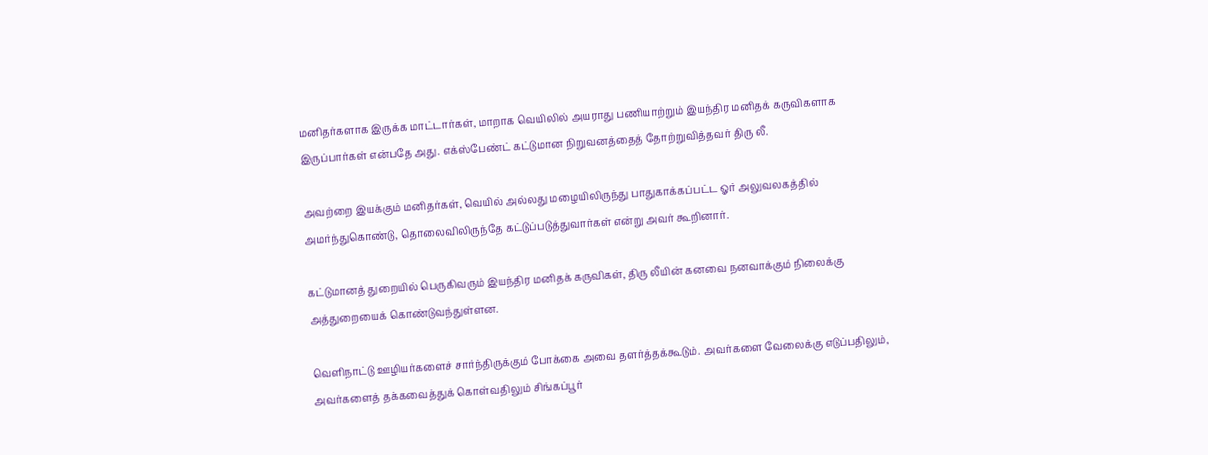மனிதர்களாக இருக்க மாட்டார்கள், மாறாக வெயிலில் அயராது பணியாற்றும் இயந்திர மனிதக் கருவிகளாக இருப்பார்கள் என்பதே அது. எக்ஸ்பேண்ட் கட்டுமான நிறுவனத்தைத் தோற்றுவித்தவர் திரு லீ.

அவற்றை இயக்கும் மனிதர்கள், வெயில் அல்லது மழையிலிருந்து பாதுகாக்கப்பட்ட ஓர் அலுவலகத்தில் அமர்ந்துகொண்டு, தொலைவிலிருந்தே கட்டுப்படுத்துவார்கள் என்று அவர் கூறினார்.

கட்டுமானத் துறையில் பெருகிவரும் இயந்திர மனிதக் கருவிகள், திரு லீயின் கனவை நனவாக்கும் நிலைக்கு அத்துறையைக் கொண்டுவந்துள்ளன.

வெளிநாட்டு ஊழியர்களைச் சார்ந்திருக்கும் போக்கை அவை தளர்த்தக்கூடும். அவர்களை வேலைக்கு எடுப்பதிலும், அவர்களைத் தக்கவைத்துக் கொள்வதிலும் சிங்கப்பூர்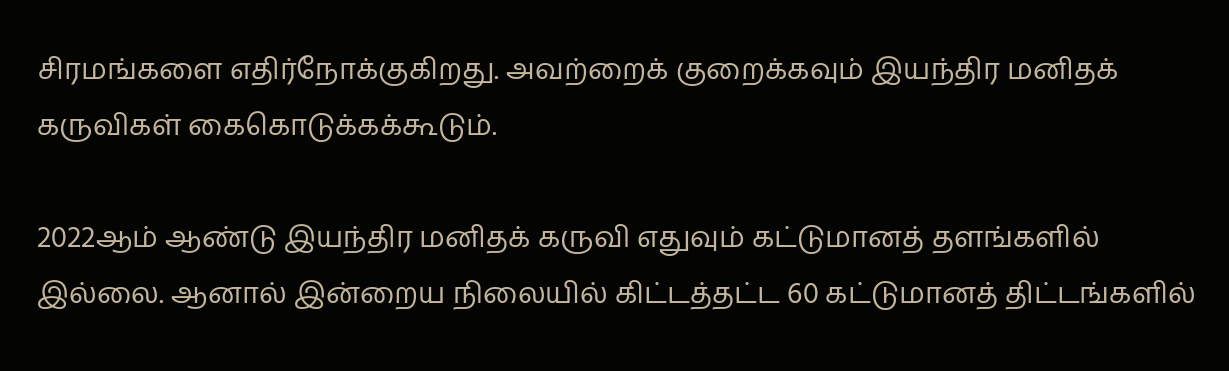சிரமங்களை எதிர்நோக்குகிறது. அவற்றைக் குறைக்கவும் இயந்திர மனிதக் கருவிகள் கைகொடுக்கக்கூடும்.

2022ஆம் ஆண்டு இயந்திர மனிதக் கருவி எதுவும் கட்டுமானத் தளங்களில் இல்லை. ஆனால் இன்றைய நிலையில் கிட்டத்தட்ட 60 கட்டுமானத் திட்டங்களில்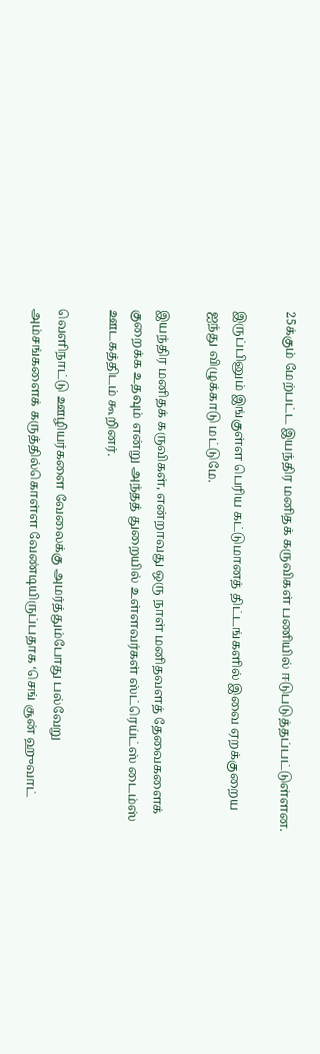25க்கும் மேற்பட்ட இயந்திர மனிதக் கருவிகள் பணியில் ஈடுபடுத்தப்பட்டுள்ளன.

இருப்பினும் இங்குள்ள பெரிய கட்டுமானத் திட்டங்களில் இவை ஏறக்குறைய ஐந்து விழுக்காடு மட்டுமே.

இயந்திர மனிதக் கருவிகள், என்றாவது ஒரு நாள் மனிதவளத் தேவைகளைக் குறைக்க உதவும் என்று அந்தத் துறையில் உள்ளவர்கள் ஸ்ட்ரெய்ட்ஸ் டைம்ஸ் ஊடகத்திடம் கூறினர்.

வெளிநாட்டு ஊழியர்களை வேலைக்கு அமர்த்தும்போது பல்வேறு அம்சங்களைக் கருத்தில்கொள்ள வேண்டியிருப்பதாக ‘செங் சூன் ஹுவாட்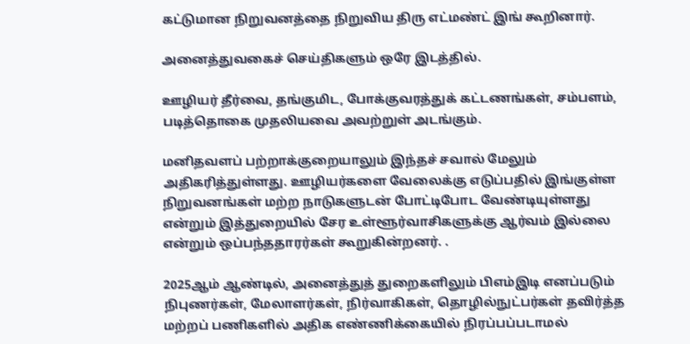கட்டுமான நிறுவனத்தை நிறுவிய திரு எட்மண்ட் இங் கூறினார்.

அனைத்துவகைச் செய்திகளும் ஒரே இடத்தில்.

ஊழியர் தீர்வை, தங்குமிட, போக்குவரத்துக் கட்டணங்கள், சம்பளம், படித்தொகை முதலியவை அவற்றுள் அடங்கும்.

மனிதவளப் பற்றாக்குறையாலும் இந்தச் சவால் மேலும் அதிகரித்துள்ளது. ஊழியர்களை வேலைக்கு எடுப்பதில் இங்குள்ள நிறுவனங்கள் மற்ற நாடுகளுடன் போட்டிபோட வேண்டியுள்ளது என்றும் இத்துறையில் சேர உள்ளூர்வாசிகளுக்கு ஆர்வம் இல்லை என்றும் ஒப்பந்ததாரர்கள் கூறுகின்றனர். .

2025ஆம் ஆண்டில், அனைத்துத் துறைகளிலும் பிஎம்இடி எனப்படும் நிபுணர்கள், மேலாளர்கள், நிர்வாகிகள், தொழில்நுட்பர்கள் தவிர்த்த மற்றப் பணிகளில் அதிக எண்ணிக்கையில் நிரப்பப்படாமல்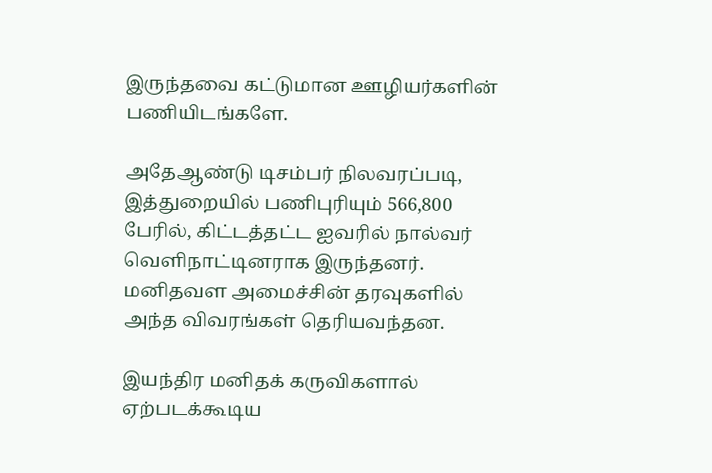இருந்தவை கட்டுமான ஊழியர்களின் பணியிடங்களே.

அதேஆண்டு டிசம்பர் நிலவரப்படி, இத்துறையில் பணிபுரியும் 566,800 பேரில், கிட்டத்தட்ட ஐவரில் நால்வர் வெளிநாட்டினராக இருந்தனர். மனிதவள அமைச்சின் தரவுகளில் அந்த விவரங்கள் தெரியவந்தன.

இயந்திர மனிதக் கருவிகளால் ஏற்படக்கூடிய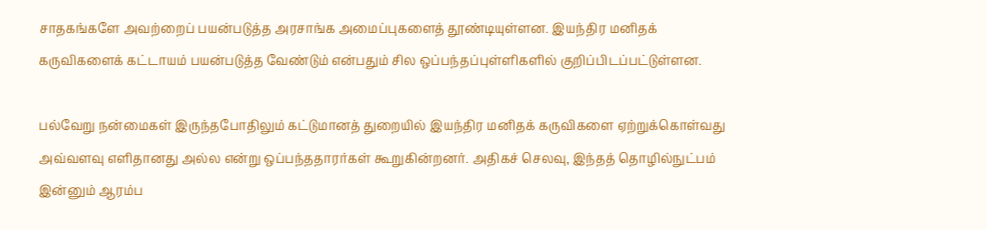சாதகங்களே அவற்றைப் பயன்படுத்த அரசாங்க அமைப்புகளைத் தூண்டியுள்ளன. இயந்திர மனிதக் கருவிகளைக் கட்டாயம் பயன்படுத்த வேண்டும் என்பதும் சில ஒப்பந்தப்புள்ளிகளில் குறிப்பிடப்பட்டுள்ளன.

பல்வேறு நன்மைகள் இருந்தபோதிலும் கட்டுமானத் துறையில் இயந்திர மனிதக் கருவிகளை ஏற்றுக்கொள்வது அவ்வளவு எளிதானது அல்ல என்று ஒப்பந்ததாரர்கள் கூறுகின்றனர். அதிகச் செலவு, இந்தத் தொழில்நுட்பம் இன்னும் ஆரம்ப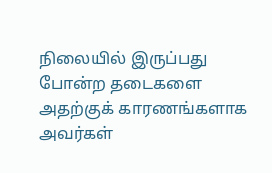நிலையில் இருப்பது போன்ற தடைகளை அதற்குக் காரணங்களாக அவர்கள்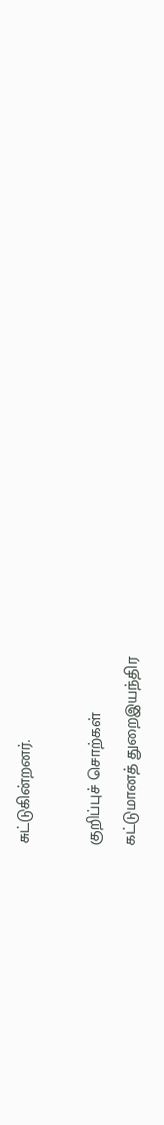சுட்டுகின்றனர்.

குறிப்புச் சொற்கள்
கட்டுமானத் துறைஇயந்திர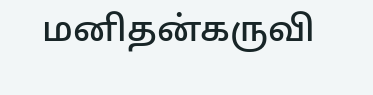மனிதன்கருவி